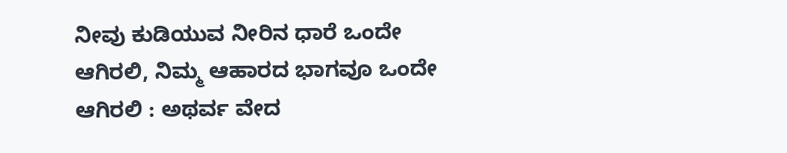ನೀವು ಕುಡಿಯುವ ನೀರಿನ ಧಾರೆ ಒಂದೇ ಆಗಿರಲಿ, ನಿಮ್ಮ ಆಹಾರದ ಭಾಗವೂ ಒಂದೇ ಆಗಿರಲಿ : ಅಥರ್ವ ವೇದ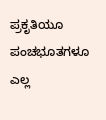ಪ್ರಕೃತಿಯೂ ಪಂಚಭೂತಗಳೂ ಎಲ್ಲ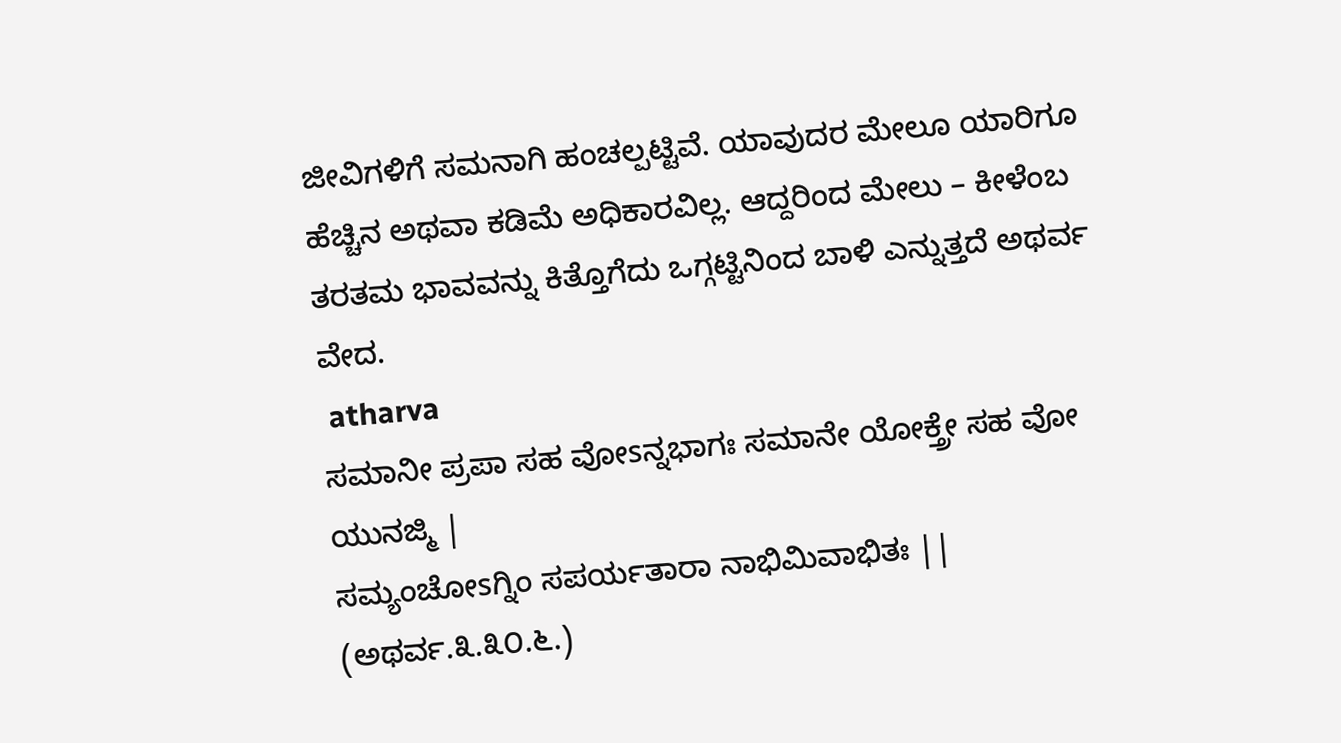ಜೀವಿಗಳಿಗೆ ಸಮನಾಗಿ ಹಂಚಲ್ಪಟ್ಟಿವೆ. ಯಾವುದರ ಮೇಲೂ ಯಾರಿಗೂ ಹೆಚ್ಚಿನ ಅಥವಾ ಕಡಿಮೆ ಅಧಿಕಾರವಿಲ್ಲ. ಆದ್ದರಿಂದ ಮೇಲು – ಕೀಳೆಂಬ ತರತಮ ಭಾವವನ್ನು ಕಿತ್ತೊಗೆದು ಒಗ್ಗಟ್ಟಿನಿಂದ ಬಾಳಿ ಎನ್ನುತ್ತದೆ ಅಥರ್ವ ವೇದ.
 atharva
ಸಮಾನೀ ಪ್ರಪಾ ಸಹ ವೋsನ್ನಭಾಗಃ ಸಮಾನೇ ಯೋಕ್ತ್ರೇ ಸಹ ವೋ ಯುನಜ್ಮಿ |
ಸಮ್ಯಂಚೋsಗ್ನಿಂ ಸಪರ್ಯತಾರಾ ನಾಭಿಮಿವಾಭಿತಃ || (ಅಥರ್ವ.೩.೩೦.೬.)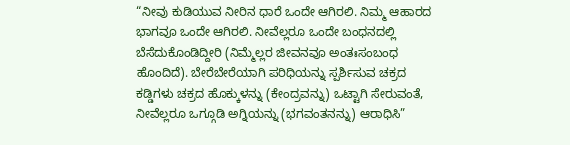“ನೀವು ಕುಡಿಯುವ ನೀರಿನ ಧಾರೆ ಒಂದೇ ಆಗಿರಲಿ. ನಿಮ್ಮ ಆಹಾರದ ಭಾಗವೂ ಒಂದೇ ಆಗಿರಲಿ. ನೀವೆಲ್ಲರೂ ಒಂದೇ ಬಂಧನದಲ್ಲಿ ಬೆಸೆದುಕೊಂಡಿದ್ದೀರಿ (ನಿಮ್ಮೆಲ್ಲರ ಜೀವನವೂ ಅಂತಃಸಂಬಂಧ ಹೊಂದಿದೆ). ಬೇರೆಬೇರೆಯಾಗಿ ಪರಿಧಿಯನ್ನು ಸ್ಪರ್ಶಿಸುವ ಚಕ್ರದ ಕಡ್ಡಿಗಳು ಚಕ್ರದ ಹೊಕ್ಕುಳನ್ನು (ಕೇಂದ್ರವನ್ನು) ಒಟ್ಟಾಗಿ ಸೇರುವಂತೆ, ನೀವೆಲ್ಲರೂ ಒಗ್ಗೂಡಿ ಅಗ್ನಿಯನ್ನು (ಭಗವಂತನನ್ನು) ಆರಾಧಿಸಿ”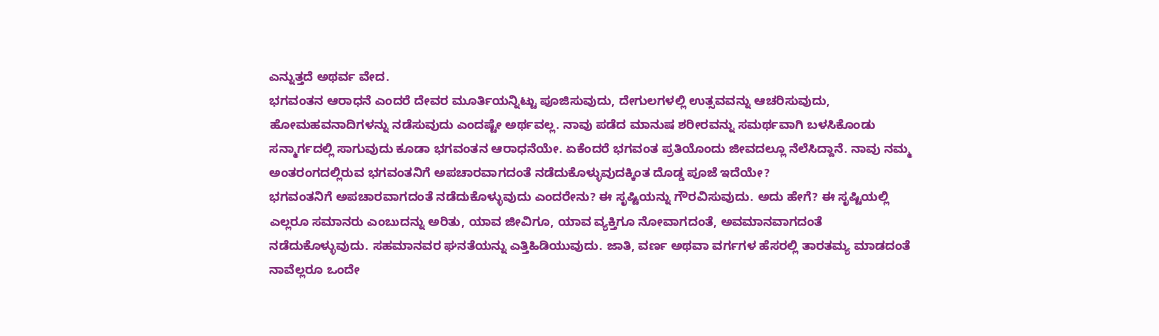ಎನ್ನುತ್ತದೆ ಅಥರ್ವ ವೇದ.
ಭಗವಂತನ ಆರಾಧನೆ ಎಂದರೆ ದೇವರ ಮೂರ್ತಿಯನ್ನಿಟ್ಟು ಪೂಜಿಸುವುದು, ದೇಗುಲಗಳಲ್ಲಿ ಉತ್ಸವವನ್ನು ಆಚರಿಸುವುದು, ಹೋಮಹವನಾದಿಗಳನ್ನು ನಡೆಸುವುದು ಎಂದಷ್ಟೇ ಅರ್ಥವಲ್ಲ. ನಾವು ಪಡೆದ ಮಾನುಷ ಶರೀರವನ್ನು ಸಮರ್ಥವಾಗಿ ಬಳಸಿಕೊಂಡು ಸನ್ಮಾರ್ಗದಲ್ಲಿ ಸಾಗುವುದು ಕೂಡಾ ಭಗವಂತನ ಆರಾಧನೆಯೇ. ಏಕೆಂದರೆ ಭಗವಂತ ಪ್ರತಿಯೊಂದು ಜೀವದಲ್ಲೂ ನೆಲೆಸಿದ್ದಾನೆ. ನಾವು ನಮ್ಮ ಅಂತರಂಗದಲ್ಲಿರುವ ಭಗವಂತನಿಗೆ ಅಪಚಾರವಾಗದಂತೆ ನಡೆದುಕೊಳ್ಳುವುದಕ್ಕಿಂತ ದೊಡ್ಡ ಪೂಜೆ ಇದೆಯೇ?
ಭಗವಂತನಿಗೆ ಅಪಚಾರವಾಗದಂತೆ ನಡೆದುಕೊಳ್ಳುವುದು ಎಂದರೇನು? ಈ ಸೃಷ್ಟಿಯನ್ನು ಗೌರವಿಸುವುದು. ಅದು ಹೇಗೆ? ಈ ಸೃಷ್ಟಿಯಲ್ಲಿ ಎಲ್ಲರೂ ಸಮಾನರು ಎಂಬುದನ್ನು ಅರಿತು, ಯಾವ ಜೀವಿಗೂ, ಯಾವ ವ್ಯಕ್ತಿಗೂ ನೋವಾಗದಂತೆ, ಅವಮಾನವಾಗದಂತೆ ನಡೆದುಕೊಳ್ಳುವುದು. ಸಹಮಾನವರ ಘನತೆಯನ್ನು ಎತ್ತಿಹಿಡಿಯುವುದು. ಜಾತಿ, ವರ್ಣ ಅಥವಾ ವರ್ಗಗಳ ಹೆಸರಲ್ಲಿ ತಾರತಮ್ಯ ಮಾಡದಂತೆ ನಾವೆಲ್ಲರೂ ಒಂದೇ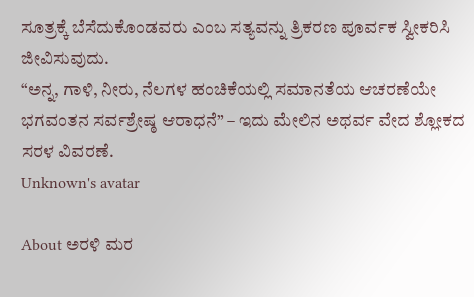ಸೂತ್ರಕ್ಕೆ ಬೆಸೆದುಕೊಂಡವರು ಎಂಬ ಸತ್ಯವನ್ನು ತ್ರಿಕರಣ ಪೂರ್ವಕ ಸ್ವೀಕರಿಸಿ ಜೀವಿಸುವುದು.
“ಅನ್ನ, ಗಾಳಿ, ನೀರು, ನೆಲಗಳ ಹಂಚಿಕೆಯಲ್ಲಿ ಸಮಾನತೆಯ ಆಚರಣೆಯೇ ಭಗವಂತನ ಸರ್ವಶ್ರೇಷ್ಠ ಆರಾಧನೆ” – ಇದು ಮೇಲಿನ ಅಥರ್ವ ವೇದ ಶ್ಲೋಕದ ಸರಳ ವಿವರಣೆ.
Unknown's avatar

About ಅರಳಿ ಮರ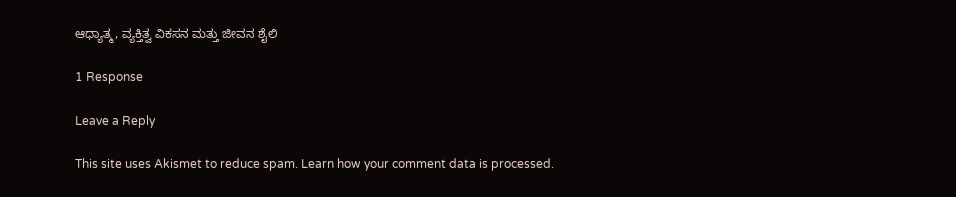ಆಧ್ಯಾತ್ಮ, ವ್ಯಕ್ತಿತ್ವ ವಿಕಸನ ಮತ್ತು ಜೀವನ ಶೈಲಿ

1 Response

Leave a Reply

This site uses Akismet to reduce spam. Learn how your comment data is processed.